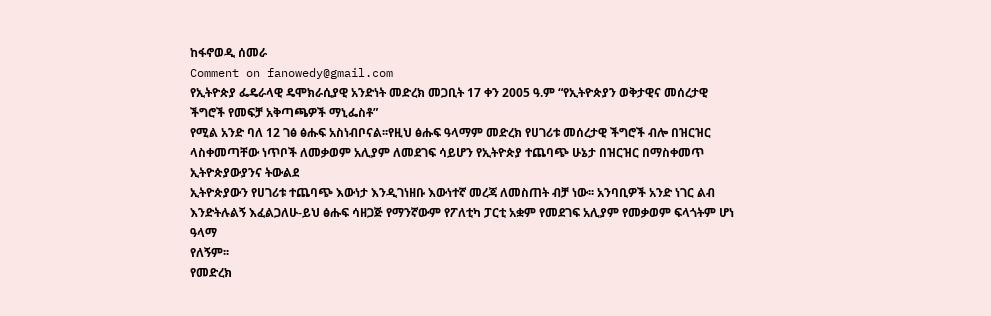ከፋኖወዲ ሰመራ
Comment on fanowedy@gmail.com
የኢትዮጵያ ፌዴራላዊ ዴሞክራሲያዊ አንድነት መድረክ መጋቢት 17 ቀን 2005 ዓ.ም “የኢትዮጵያን ወቅታዊና መሰረታዊ ችግሮች የመፍቻ አቅጣጫዎች ማኒፌስቶ”
የሚል አንድ ባለ 12 ገፅ ፅሑፍ አስነብቦናል፡፡የዚህ ፅሑፍ ዓላማም መድረክ የሀገሪቱ መሰረታዊ ችግሮች ብሎ በዝርዝር
ላስቀመጣቸው ነጥቦች ለመቃወም አሊያም ለመደገፍ ሳይሆን የኢትዮጵያ ተጨባጭ ሁኔታ በዝርዝር በማስቀመጥ ኢትዮጵያውያንና ትውልደ
ኢትዮጵያውን የሀገሪቱ ተጨባጭ እውነታ እንዲገነዘቡ እውነተኛ መረጃ ለመስጠት ብቻ ነው፡፡ አንባቢዎች አንድ ነገር ልብ
እንድትሉልኝ እፈልጋለሁ-ይህ ፅሑፍ ሳዘጋጅ የማንኛውም የፖለቲካ ፓርቲ አቋም የመደገፍ አሊያም የመቃወም ፍላጎትም ሆነ ዓላማ
የለኝም፡፡
የመድረክ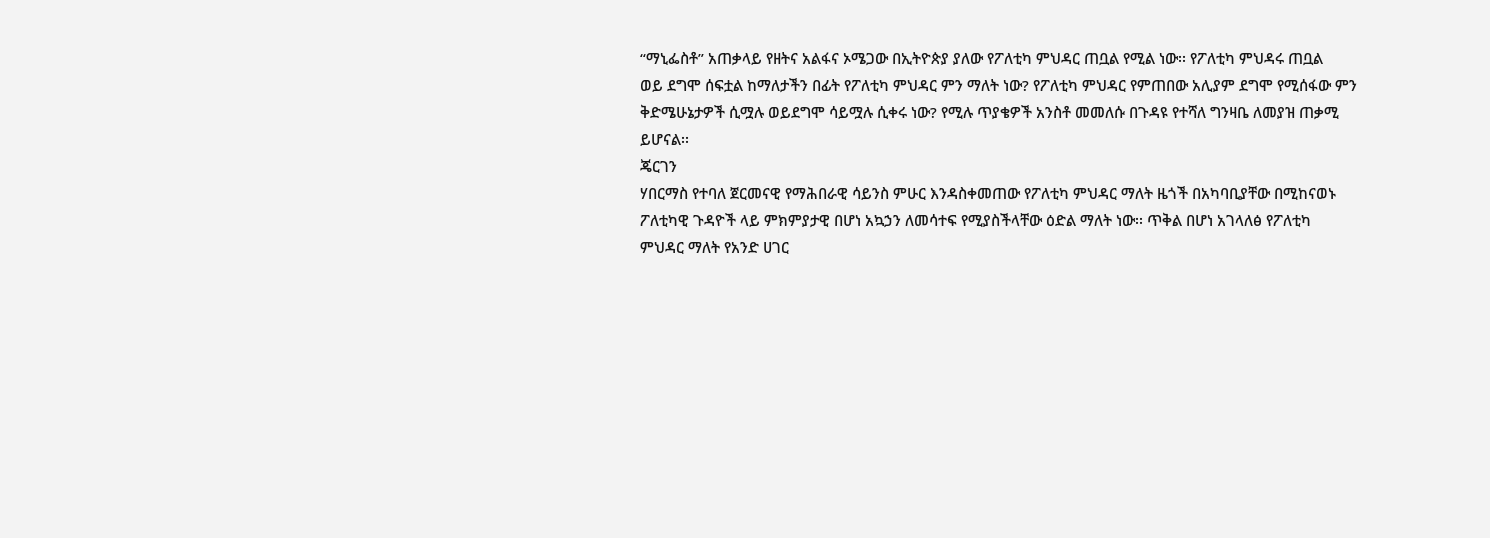“ማኒፌስቶ” አጠቃላይ የዘትና አልፋና ኦሜጋው በኢትዮጵያ ያለው የፖለቲካ ምህዳር ጠቧል የሚል ነው፡፡ የፖለቲካ ምህዳሩ ጠቧል
ወይ ደግሞ ሰፍቷል ከማለታችን በፊት የፖለቲካ ምህዳር ምን ማለት ነው? የፖለቲካ ምህዳር የምጠበው አሊያም ደግሞ የሚሰፋው ምን
ቅድሜሁኔታዎች ሲሟሉ ወይደግሞ ሳይሟሉ ሲቀሩ ነው? የሚሉ ጥያቄዎች አንስቶ መመለሱ በጉዳዩ የተሻለ ግንዛቤ ለመያዝ ጠቃሚ
ይሆናል፡፡
ጄርገን
ሃበርማስ የተባለ ጀርመናዊ የማሕበራዊ ሳይንስ ምሁር እንዳስቀመጠው የፖለቲካ ምህዳር ማለት ዜጎች በአካባቢያቸው በሚከናወኑ
ፖለቲካዊ ጉዳዮች ላይ ምክምያታዊ በሆነ አኳኃን ለመሳተፍ የሚያስችላቸው ዕድል ማለት ነው፡፡ ጥቅል በሆነ አገላለፅ የፖለቲካ
ምህዳር ማለት የአንድ ሀገር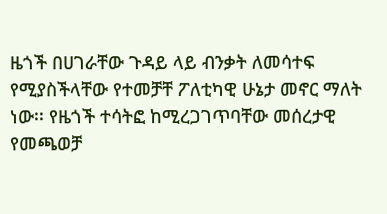ዜጎች በሀገራቸው ጉዳይ ላይ ብንቃት ለመሳተፍ የሚያስችላቸው የተመቻቸ ፖለቲካዊ ሁኔታ መኖር ማለት ነው፡፡ የዜጎች ተሳትፎ ከሚረጋገጥባቸው መሰረታዊ የመጫወቻ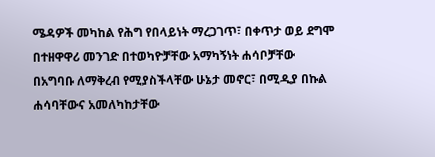ሜዳዎች መካከል የሕግ የበላይነት ማረጋገጥ፣ በቀጥታ ወይ ደግሞ በተዘዋዋሪ መንገድ በተወካዮቻቸው አማካኝነት ሐሳቦቻቸው
በአግባቡ ለማቅረብ የሚያስችላቸው ሁኔታ መኖር፣ በሚዲያ በኩል ሐሳባቸውና አመለካከታቸው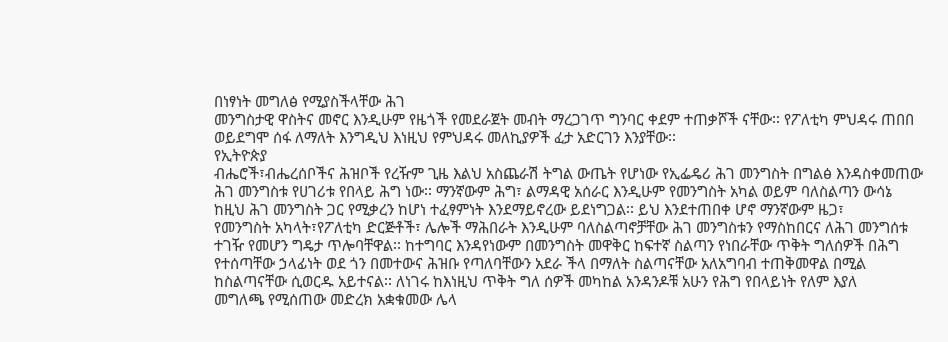በነፃነት መግለፅ የሚያስችላቸው ሕገ
መንግስታዊ ዋስትና መኖር እንዲሁም የዜጎች የመደራጀት መብት ማረጋገጥ ግንባር ቀደም ተጠቃሾች ናቸው፡፡ የፖለቲካ ምህዳሩ ጠበበ
ወይደግሞ ሰፋ ለማለት እንግዲህ እነዚህ የምህዳሩ መለኪያዎች ፈታ አድርገን እንያቸው፡፡
የኢትዮጵያ
ብሔሮች፣ብሔረሰቦችና ሕዝቦች የረዥም ጊዜ እልህ አስጨራሽ ትግል ውጤት የሆነው የኢፌዴሪ ሕገ መንግስት በግልፅ እንዳስቀመጠው
ሕገ መንግስቱ የሀገሪቱ የበላይ ሕግ ነው፡፡ ማንኛውም ሕግ፣ ልማዳዊ አሰራር እንዲሁም የመንግስት አካል ወይም ባለስልጣን ውሳኔ
ከዚህ ሕገ መንግስት ጋር የሚቃረን ከሆነ ተፈፃምነት እንደማይኖረው ይደነግጋል፡፡ ይህ እንደተጠበቀ ሆኖ ማንኛውም ዜጋ፣
የመንግስት አካላት፣የፖለቲካ ድርጅቶች፣ ሌሎች ማሕበራት እንዲሁም ባለስልጣኖቻቸው ሕገ መንግስቱን የማስከበርና ለሕገ መንግሰቱ
ተገዥ የመሆን ግዴታ ጥሎባቸዋል፡፡ ከተግባር እንዳየነውም በመንግስት መዋቅር ከፍተኛ ስልጣን የነበራቸው ጥቅት ግለሰዎች በሕግ
የተሰጣቸው ኃላፊነት ወደ ጎን በመተውና ሕዝቡ የጣለባቸውን አደራ ችላ በማለት ስልጣናቸው አለአግባብ ተጠቅመዋል በሚል
ከስልጣናቸው ሲወርዱ አይተናል፡፡ ለነገሩ ከእነዚህ ጥቅት ግለ ሰዎች መካከል አንዳንዶቹ አሁን የሕግ የበላይነት የለም እያለ
መግለጫ የሚሰጠው መድረክ አቋቁመው ሌላ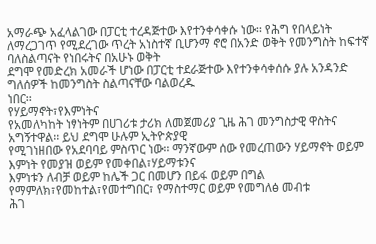አማራጭ አፈላልገው በፓርቲ ተረዳጅተው እየተንቀሳቀሱ ነው፡፡ የሕግ የበላይነት
ለማረጋገጥ የሚደረገው ጥረት አነስተኛ ቢሆንማ ኖሮ በአንድ ወቅት የመንግስት ከፍተኛ ባለስልጣናት የነበሩትና በአሁኑ ወቅት
ደግሞ የመድረክ አመራች ሆነው በፓርቲ ተደራጅተው እየተንቀሳቀሰሱ ያሉ አንዳንድ ግለሰዎች ከመንግስት ስልጣናቸው ባልወረዱ
ነበር፡፡
የሃይማኖት፣የእምነትና
የአመለካከት ነፃነትም በሀገሪቱ ታሪክ ለመጀመሪያ ጊዜ ሕገ መንግስታዊ ዋስትና አግኝተዋል፡፡ ይህ ደግሞ ሁሉም ኢትዮጵያዊ
የሚገነዘበው የአደባባይ ምስጥር ነው፡፡ ማንኛውም ሰው የመረጠውን ሃይማኖት ወይም እምነት የመያዝ ወይም የመቀበል፣ሃይማቱንና
እምነቱን ለብቻ ወይም ከሌች ጋር በመሆን በይፋ ወይም በግል የማምለክ፣የመከተል፣የመተግበር፣ የማስተማር ወይም የመግለፅ መብቱ
ሕገ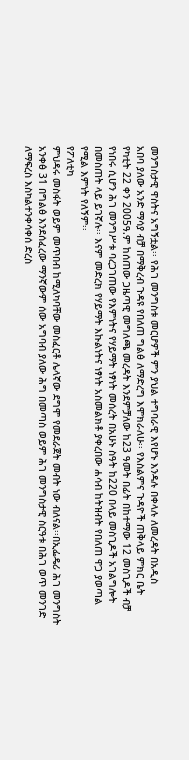መንግስታዊ ዋስትና አግኝቷል፡፡ የሕገ መንግስቱ መርሆዎች ምን ያህል ተግባራዊ እየሆኑ እንዳሉ በቀላሉ ለመረዳት በአዲስ
አበባ ያለው አንድ ማሳያ ብቻ በማቅረብ ጉዳዩ የበለጠ ግልፅ ለማድረግ እሞክራለሁ፡፡ የእስልምና ጉዳዮች ጠቅላይ ምክር ቤት
የካቲት 22 ቀን 2005ዓ.ም ከሰጠው ጋዜጣዊ መግለጫ መረዳት እንደምቻለው ከ23 ዓመት በፊት በከተማው 12 መስጊዶች ብቻ
የነበሩ ሲሆን ሕገ መንግሥቱ ባረጋገጠው የእምነትና የሃይማት ነፃነት መሰረት በአሁኑ ስዓት ከ220 በላይ መስጊዶች አገልግሎት
በመስጠት ላይ ይገኛሉ፡፡ እናም መድረክ የሃይማት እኩልነትና ነፃነት አስመልክቶ ያቀረበው ሐሳብ ከትዝብት የበለጠ ዋጋ ያወጣል
የሚል እምነት የለኝም፡፡
የፖለቲካ
ምህዳሩ መስፋት ወይም መጥበብ ከሚለካባቸው መስፈርቶ ሌላኛው ደግሞ የመደራጀት መብት ነው ብለናል፡፡በኢፌዴሪ ሕገ መንግስት
አንቀፅ 31 በግልፅ እንደሰፈረው ማንኛውም ሰው አግባብ ያለው ሕግ በመጣስ ወይም ሕገ መንግስታዊ ስርዓቱ በሕገ ወጥ መንገድ
ለማፍረስ እስካልተንቀሳቀሰ ድረስ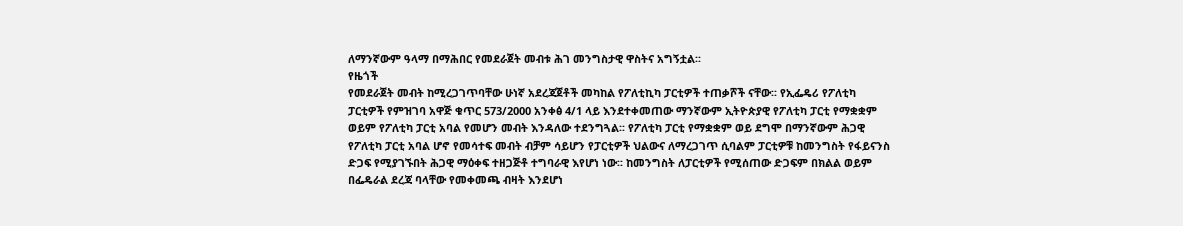ለማንኛውም ዓላማ በማሕበር የመደራጀት መብቱ ሕገ መንግስታዊ ዋስትና አግኝቷል፡፡
የዜጎች
የመደራጀት መብት ከሚረጋገጥባቸው ሁነኛ አደረጃጀቶች መካከል የፖለቲኪካ ፓርቲዎች ተጠቃሾች ናቸው፡፡ የኢፌዴሪ የፖለቲካ
ፓርቲዎች የምዝገባ አዋጅ ቁጥር 573/2000 አንቀፅ 4/1 ላይ እንደተቀመጠው ማንኛውም ኢትዮጵያዊ የፖለቲካ ፓርቲ የማቋቋም
ወይም የፖለቲካ ፓርቲ አባል የመሆን መብት እንዳለው ተደንግጓል፡፡ የፖለቲካ ፓርቲ የማቋቋም ወይ ደግሞ በማንኛውም ሕጋዊ
የፖለቲካ ፓርቲ አባል ሆኖ የመሳተፍ መብት ብቻም ሳይሆን የፓርቲዎች ህልውና ለማረጋገጥ ሲባልም ፓርቲዎቹ ከመንግስት የፋይናንስ
ድጋፍ የሚያገኙበት ሕጋዊ ማዕቀፍ ተዘጋጅቶ ተግባራዊ እየሆነ ነው፡፡ ከመንግስት ለፓርቲዎች የሚሰጠው ድጋፍም በክልል ወይም
በፌዴራል ደረጃ ባላቸው የመቀመጫ ብዛት እንደሆነ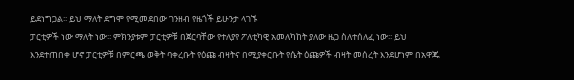ይደነግጋል፡፡ ይህ ማለት ደግሞ የሚመደበው ገንዘብ የዜጎች ይሁንታ ላገኙ
ፓርቲዎች ነው ማለት ነው፡፡ ምክንያቱም ፓርቲዎቹ በጀርባቸው የተለያየ ፖለቲካዊ አመለካከት ያለው ዜጋ ስለተሰለፈ ነው፡፡ ይህ
እንደተጠበቀ ሆኖ ፓርቲዎቹ በምርጫ ወቅት ባቀረቡት የዕጩ ብዛትና በሚያቀርቡት የሴት ዕጩዎች ብዛት መሰረት እንደሆነም በአዋጁ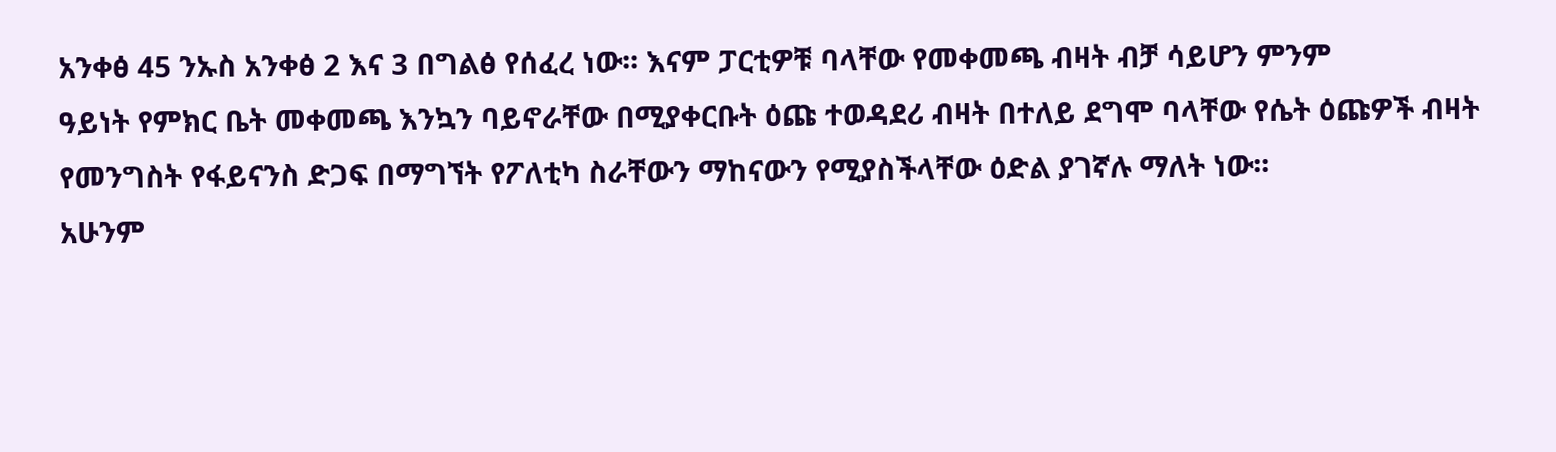አንቀፅ 45 ንኡስ አንቀፅ 2 እና 3 በግልፅ የሰፈረ ነው፡፡ እናም ፓርቲዎቹ ባላቸው የመቀመጫ ብዛት ብቻ ሳይሆን ምንም
ዓይነት የምክር ቤት መቀመጫ እንኳን ባይኖራቸው በሚያቀርቡት ዕጩ ተወዳደሪ ብዛት በተለይ ደግሞ ባላቸው የሴት ዕጩዎች ብዛት
የመንግስት የፋይናንስ ድጋፍ በማግኘት የፖለቲካ ስራቸውን ማከናውን የሚያስችላቸው ዕድል ያገኛሉ ማለት ነው፡፡
አሁንም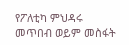የፖለቲካ ምህዳሩ መጥበብ ወይም መስፋት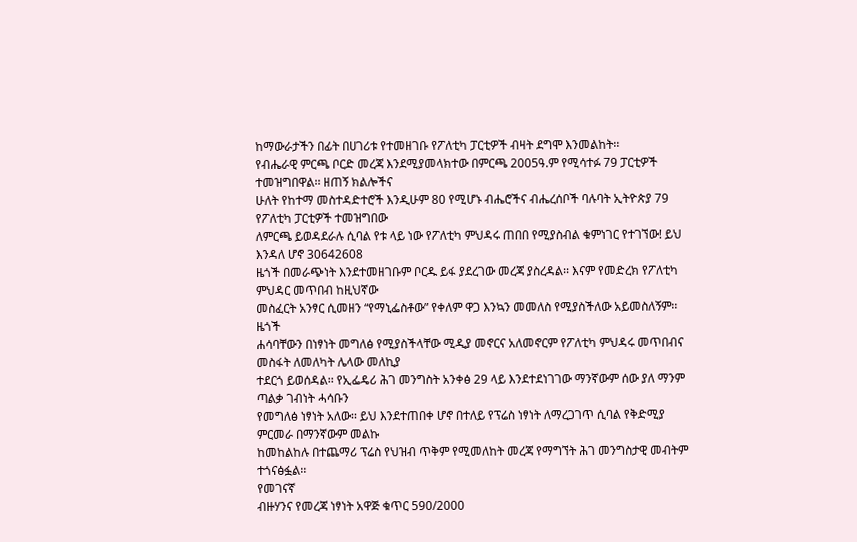ከማውራታችን በፊት በሀገሪቱ የተመዘገቡ የፖለቲካ ፓርቲዎች ብዛት ደግሞ እንመልከት፡፡
የብሔራዊ ምርጫ ቦርድ መረጃ እንደሚያመላክተው በምርጫ 2005ዓ.ም የሚሳተፉ 79 ፓርቲዎች ተመዝግበዋል፡፡ ዘጠኝ ክልሎችና
ሁለት የከተማ መስተዳድተሮች እንዲሁም 80 የሚሆኑ ብሔሮችና ብሔረሰቦች ባሉባት ኢትዮጵያ 79 የፖለቲካ ፓርቲዎች ተመዝግበው
ለምርጫ ይወዳደራሉ ሲባል የቱ ላይ ነው የፖለቲካ ምህዳሩ ጠበበ የሚያስብል ቁምነገር የተገኘው! ይህ እንዳለ ሆኖ 30642608
ዜጎች በመራጭነት እንደተመዘገቡም ቦርዱ ይፋ ያደረገው መረጃ ያስረዳል፡፡ እናም የመድረክ የፖለቲካ ምህዳር መጥበብ ከዚህኛው
መስፈርት አንፃር ሲመዘን “የማኒፌስቶው” የቀለም ዋጋ እንኳን መመለስ የሚያስችለው አይመስለኝም፡፡
ዜጎች
ሐሳባቸውን በነፃነት መግለፅ የሚያስችላቸው ሚዲያ መኖርና አለመኖርም የፖለቲካ ምህዳሩ መጥበብና መስፋት ለመለካት ሌላው መለኪያ
ተደርጎ ይወሰዳል፡፡ የኢፌዴሪ ሕገ መንግስት አንቀፅ 29 ላይ እንደተደነገገው ማንኛውም ሰው ያለ ማንም ጣልቃ ገብነት ሓሳቡን
የመግለፅ ነፃነት አለው፡፡ ይህ እንደተጠበቀ ሆኖ በተለይ የፕሬስ ነፃነት ለማረጋገጥ ሲባል የቅድሚያ ምርመራ በማንኛውም መልኩ
ከመከልከሉ በተጨማሪ ፕሬስ የህዝብ ጥቅም የሚመለከት መረጃ የማግኘት ሕገ መንግስታዊ መብትም ተጎናፅፏል፡፡
የመገናኛ
ብዙሃንና የመረጃ ነፃነት አዋጅ ቁጥር 590/2000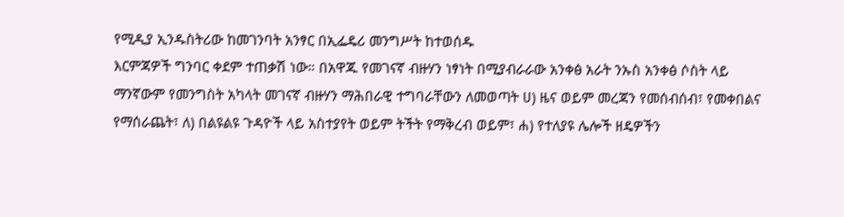የሚዲያ ኢንዱስትሪው ከመገንባት አንፃር በኢፌዴሪ መንግሥት ከተወሰዱ
እርምጃዎች ግንባር ቀደም ተጠቃሽ ነው። በአዋጁ የመገናኛ ብዙሃን ነፃነት በሚያብራራው አንቀፅ አራት ንኡስ አንቀፅ ሶስት ላይ
ማንኛውም የመንግስት አካላት መገናኛ ብዙሃን ማሕበራዊ ተግባራቸውን ለመወጣት ሀ) ዜና ወይም መረጃን የመሰብሰብ፣ የመቀበልና
የማሰራጨት፣ ለ) በልዩልዩ ጉዳዮች ላይ አስተያየት ወይም ትችት የማቅረብ ወይም፣ ሐ) የተለያዩ ሌሎች ዘዴዎችን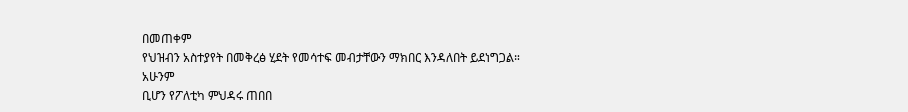በመጠቀም
የህዝብን አስተያየት በመቅረፅ ሂደት የመሳተፍ መብታቸውን ማክበር እንዳለበት ይደነግጋል።
አሁንም
ቢሆን የፖለቲካ ምህዳሩ ጠበበ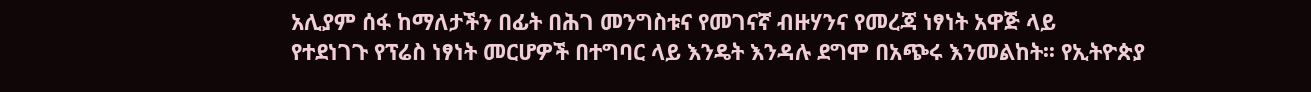አሊያም ሰፋ ከማለታችን በፊት በሕገ መንግስቱና የመገናኛ ብዙሃንና የመረጃ ነፃነት አዋጅ ላይ
የተደነገጉ የፕሬስ ነፃነት መርሆዎች በተግባር ላይ እንዴት እንዳሉ ደግሞ በአጭሩ እንመልከት፡፡ የኢትዮጵያ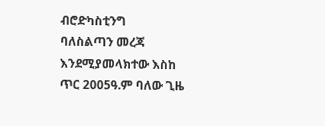ብሮድካስቲንግ
ባለስልጣን መረጃ እንደሚያመላክተው እስከ ጥር 2005ዓ.ም ባለው ጊዜ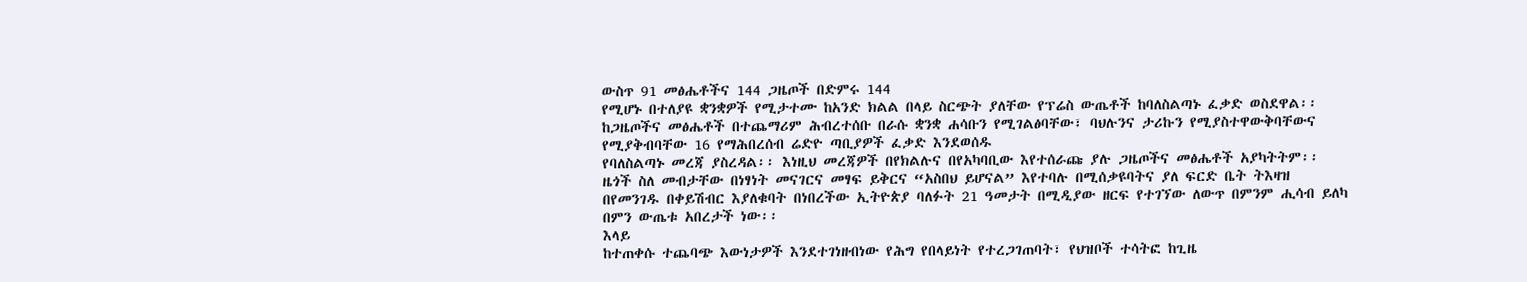ውስጥ 91 መፅሔቶችና 144 ጋዜጦች በድምሩ 144
የሚሆኑ በተለያዩ ቋንቋዎች የሚታተሙ ከአንድ ክልል በላይ ስርጭት ያለቸው የፕሬስ ውጤቶች ከባለስልጣኑ ፈቃድ ወስደዋል፡፡
ከጋዜጦችና መፅሔቶች በተጨማሪም ሕብረተሰቡ በራሱ ቋንቋ ሐሳቡን የሚገልፅባቸው፣ ባህሉንና ታሪኩን የሚያስተዋውቅባቸውና
የሚያቅብባቸው 16 የማሕበረሰብ ሬድዮ ጣቢያዎች ፈቃድ እንደወሰዱ
የባለስልጣኑ መረጃ ያስረዳል፡፡ እነዚህ መረጃዎች በየክልሉና በየአካባቢው እየተሰራጩ ያሉ ጋዜጦችና መፅሔቶች አያካትትም፡፡
ዜጎች ስለ መብታቸው በነፃነት መናገርና መፃፍ ይቅርና “አስበህ ይሆናል” እየተባሉ በሚሰቃዩባትና ያለ ፍርድ ቤት ትእዛዝ
በየመንገዱ በቀይሽብር እያለቁባት በነበረችው ኢትዮጵያ ባለፉት 21 ዓመታት በሚዲያው ዘርፍ የተገኘው ለውጥ በምንም ሒሳብ ይለካ
በምን ውጤቱ አበረታች ነው፡፡
እላይ
ከተጠቀሱ ተጨባጭ እውነታዎች እንደተገነዘብነው የሕግ የበላይነት የተረጋገጠባት፣ የህዝቦች ተሳትፎ ከጊዜ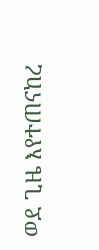ወደ ጊዜ እየተጠናከረ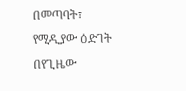በመጣባት፣ የሚዲያው ዕድገት በየጊዜው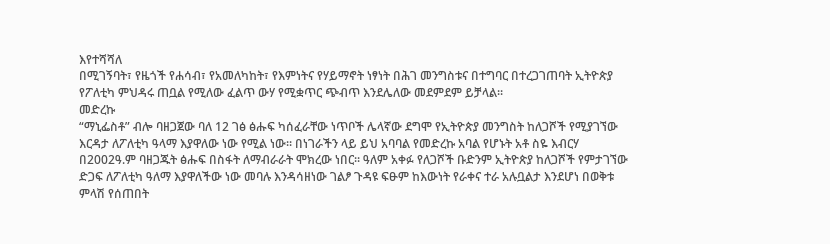እየተሻሻለ
በሚገኝባት፣ የዜጎች የሐሳብ፣ የአመለካከት፣ የእምነትና የሃይማኖት ነፃነት በሕገ መንግስቱና በተግባር በተረጋገጠባት ኢትዮጵያ
የፖለቲካ ምህዳሩ ጠቧል የሚለው ፈልጥ ውሃ የሚቋጥር ጭብጥ እንደሌለው መደምደም ይቻላል፡፡
መድረኩ
“ማኒፌስቶ” ብሎ ባዘጋጀው ባለ 12 ገፅ ፅሑፍ ካሰፈራቸው ነጥቦች ሌላኛው ደግሞ የኢትዮጵያ መንግስት ከለጋሾች የሚያገኘው
እርዳታ ለፖለቲካ ዓላማ እያዋለው ነው የሚል ነው፡፡ በነገራችን ላይ ይህ አባባል የመድረኩ አባል የሆኑት አቶ ስዬ እብርሃ
በ2002ዓ.ም ባዘጋጁት ፅሑፍ በስፋት ለማብራራት ሞክረው ነበር፡፡ ዓለም አቀፉ የለጋሾች ቡድንም ኢትዮጵያ ከለጋሾች የምታገኘው
ድጋፍ ለፖለቲካ ዓለማ እያዋለችው ነው መባሉ እንዳሳዘነው ገልፆ ጉዳዩ ፍፁም ከእውነት የራቀና ተራ አሉቧልታ እንደሆነ በወቅቱ
ምላሽ የሰጠበት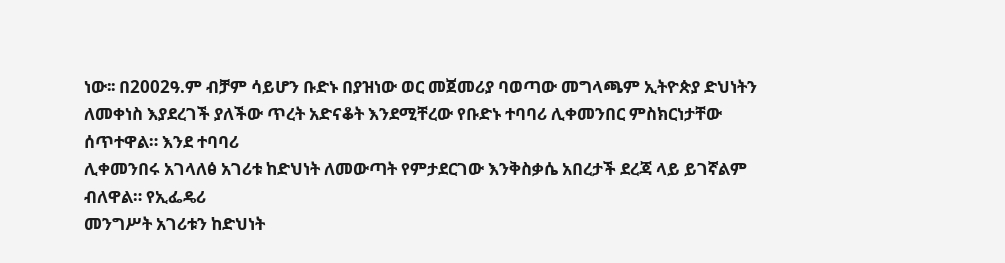ነው፡፡ በ2002ዓ.ም ብቻም ሳይሆን ቡድኑ በያዝነው ወር መጀመሪያ ባወጣው መግላጫም ኢትዮጵያ ድህነትን
ለመቀነስ እያደረገች ያለችው ጥረት አድናቆት እንደሚቸረው የቡድኑ ተባባሪ ሊቀመንበር ምስክርነታቸው ሰጥተዋል። እንደ ተባባሪ
ሊቀመንበሩ አገላለፅ አገሪቱ ከድህነት ለመውጣት የምታደርገው እንቅስቃሴ አበረታች ደረጃ ላይ ይገኛልም ብለዋል። የኢፌዴሪ
መንግሥት አገሪቱን ከድህነት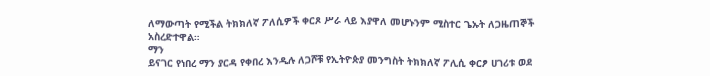ለማውጣት የሚችል ትክክለኛ ፖለሲዎች ቀርጾ ሥራ ላይ እያዋለ መሆኑንም ሚስተር ጌኡት ለጋዜጠኞች
አስረድተዋል።
ማን
ይናገር የነበረ ማን ያርዳ የቀበረ እንዲሉ ለጋሾቹ የኢትዮጵያ መንግስት ትክክለኛ ፖሊሲ ቀርፆ ሀገሪቱ ወደ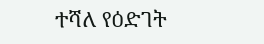ተሻለ የዕድገት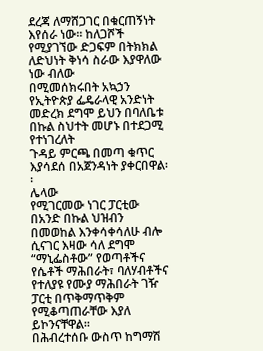ደረጃ ለማሸጋገር በቁርጠኝነት እየሰራ ነው፡፡ ከለጋሾች የሚያገኘው ድጋፍም በትክክል ለድህነት ቅነሳ ስራው እያዋለው ነው ብለው
በሚመሰክሩበት አኳኃን የኢትዮጵያ ፌዴራላዊ አንድነት መድረክ ደግሞ ይህን በባለቤቱ በኩል ስህተት መሆኑ በተደጋሚ የተነገረለት
ጉዳይ ምርጫ በመጣ ቁጥር እያሳደሰ በአጀንዳነት ያቀርበዋል፡፡
ሌላው
የሚገርመው ነገር ፓርቲው በአንድ በኩል ህዝብን በመወከል እንቀሳቀሳለሁ ብሎ ሲናገር እዛው ሳለ ደግሞ “ማኒፌስቶው” የወጣቶችና
የሴቶች ማሕበራት፣ ባለሃብቶችና የተለያዩ የሙያ ማሕበራት ገዥ ፓርቲ በጥቅማጥቅም የሚቆጣጠራቸው እያለ ይኮንናቸዋል፡፡
በሕብረተሰቡ ውስጥ ከግማሽ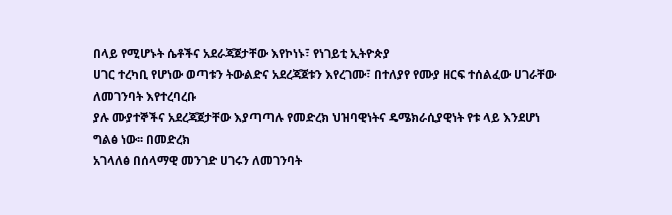በላይ የሚሆኑት ሴቶችና አደራጃጀታቸው እየኮነኑ፣ የነገይቲ ኢትዮጵያ
ሀገር ተረካቢ የሆነው ወጣቱን ትውልድና አደረጃጀቱን እየረገሙ፣ በተለያየ የሙያ ዘርፍ ተሰልፈው ሀገራቸው ለመገንባት እየተረባረቡ
ያሉ ሙያተኞችና አደረጃጀታቸው እያጣጣሉ የመድረክ ህዝባዊነትና ዴሜክራሲያዊነት የቱ ላይ እንደሆነ ግልፅ ነው፡፡ በመድረክ
አገላለፅ በሰላማዊ መንገድ ሀገሩን ለመገንባት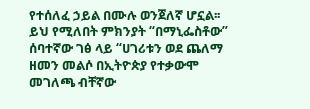የተሰለፈ ኃይል በሙሉ ወንጀለኛ ሆኗል፡፡ ይህ የሚለበት ምክንያት “በማኒፌስቶው”
ሰባተኛው ገፅ ላይ “ሀገሪቱን ወደ ጨለማ ዘመን መልሶ በኢትዮጵያ የተቃውሞ መገለጫ ብቸኛው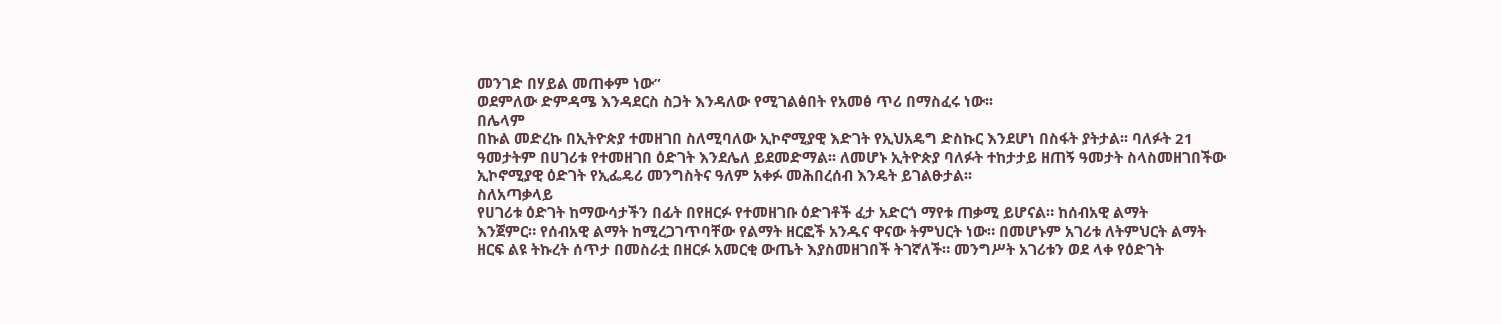መንገድ በሃይል መጠቀም ነው”
ወደምለው ድምዳሜ እንዳደርስ ስጋት እንዳለው የሚገልፅበት የአመፅ ጥሪ በማስፈሩ ነው፡፡
በሌላም
በኩል መድረኩ በኢትዮጵያ ተመዘገበ ስለሚባለው ኢኮኖሚያዊ እድገት የኢህአዴግ ድስኩር እንደሆነ በስፋት ያትታል፡፡ ባለፉት 21
ዓመታትም በሀገሪቱ የተመዘገበ ዕድገት እንደሌለ ይደመድማል፡፡ ለመሆኑ ኢትዮጵያ ባለፉት ተከታታይ ዘጠኝ ዓመታት ስላስመዘገበችው
ኢኮኖሚያዊ ዕድገት የኢፌዴሪ መንግስትና ዓለም አቀፉ መሕበረሰብ እንዴት ይገልፁታል፡፡
ስለአጣቃላይ
የሀገሪቱ ዕድገት ከማውሳታችን በፊት በየዘርፉ የተመዘገቡ ዕድገቶች ፈታ አድርጎ ማየቱ ጠቃሚ ይሆናል። ከሰብአዊ ልማት
እንጀምር። የሰብአዊ ልማት ከሚረጋገጥባቸው የልማት ዘርፎች አንዱና ዋናው ትምህርት ነው። በመሆኑም አገሪቱ ለትምህርት ልማት
ዘርፍ ልዩ ትኩረት ሰጥታ በመስራቷ በዘርፉ አመርቂ ውጤት እያስመዘገበች ትገኛለች። መንግሥት አገሪቱን ወደ ላቀ የዕድገት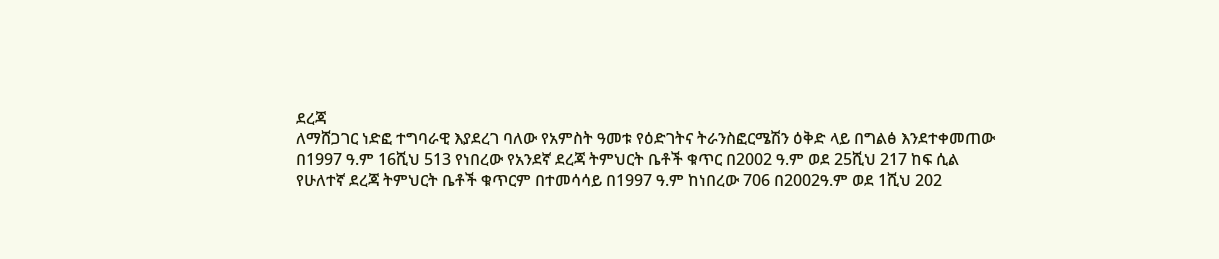ደረጃ
ለማሸጋገር ነድፎ ተግባራዊ እያደረገ ባለው የአምስት ዓመቱ የዕድገትና ትራንስፎርሜሽን ዕቅድ ላይ በግልፅ እንደተቀመጠው
በ1997 ዓ.ም 16ሺህ 513 የነበረው የአንደኛ ደረጃ ትምህርት ቤቶች ቁጥር በ2002 ዓ.ም ወደ 25ሺህ 217 ከፍ ሲል
የሁለተኛ ደረጃ ትምህርት ቤቶች ቁጥርም በተመሳሳይ በ1997 ዓ.ም ከነበረው 706 በ2002ዓ.ም ወደ 1ሺህ 202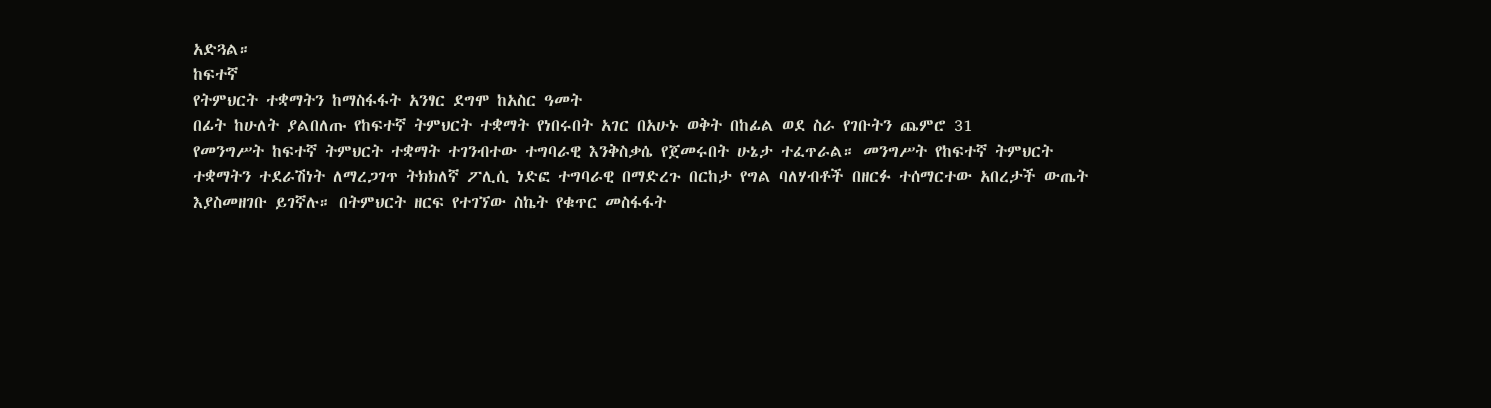አድጓል።
ከፍተኛ
የትምህርት ተቋማትን ከማስፋፋት አንፃር ደግሞ ከአስር ዓመት
በፊት ከሁለት ያልበለጡ የከፍተኛ ትምህርት ተቋማት የነበሩበት አገር በአሁኑ ወቅት በከፊል ወደ ስራ የገቡትን ጨምሮ 31
የመንግሥት ከፍተኛ ትምህርት ተቋማት ተገንብተው ተግባራዊ እንቅስቃሴ የጀመሩበት ሁኔታ ተፈጥራል። መንግሥት የከፍተኛ ትምህርት
ተቋማትን ተደራሽነት ለማረጋገጥ ትክክለኛ ፖሊሲ ነድፎ ተግባራዊ በማድረጉ በርከታ የግል ባለሃብቶች በዘርፉ ተሰማርተው አበረታች ውጤት
እያስመዘገቡ ይገኛሉ። በትምህርት ዘርፍ የተገኘው ስኬት የቁጥር መስፋፋት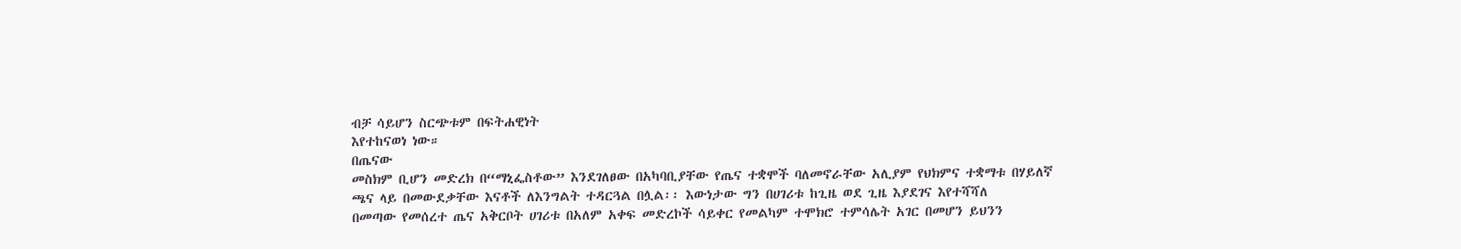ብቻ ሳይሆን ስርጭቱም በፍትሐዊነት
እየተከናወነ ነው።
በጤናው
መስክም ቢሆን መድረክ በ“ማኒፌስቶው” እንደገለፀው በአካባቢያቸው የጤና ተቋሞች ባለመኖራቸው አሊያም የህክምና ተቋማቱ በሃይለኛ
ጫና ላይ በመውደቃቸው እናቶች ለእንግልት ተዳርጓል በሏል፡፡ እውነታው ግን በሀገሪቱ ከጊዜ ወደ ጊዜ እያደገና እየተሻሻለ
በመጣው የመሰረተ ጤና አቅርቦት ሀገሪቱ በአለም አቀፍ መድረኮች ሳይቀር የመልካም ተሞክሮ ተምሳሌት አገር በመሆን ይህንን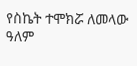የስኬት ተሞክሯ ለመላው ዓለም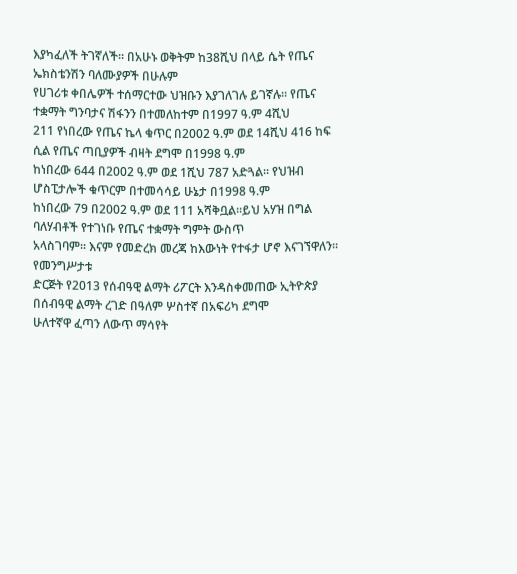እያካፈለች ትገኛለች። በአሁኑ ወቅትም ከ38ሺህ በላይ ሴት የጤና ኤክስቴንሽን ባለሙያዎች በሁሉም
የሀገሪቱ ቀበሌዎች ተሰማርተው ህዝቡን እያገለገሉ ይገኛሉ። የጤና ተቋማት ግንባታና ሽፋንን በተመለከተም በ1997 ዓ.ም 4ሺህ
211 የነበረው የጤና ኬላ ቁጥር በ2002 ዓ.ም ወደ 14ሺህ 416 ከፍ ሲል የጤና ጣቢያዎች ብዛት ደግሞ በ1998 ዓ.ም
ከነበረው 644 በ2002 ዓ.ም ወደ 1ሺህ 787 አድጓል። የህዝብ ሆስፒታሎች ቁጥርም በተመሳሳይ ሁኔታ በ1998 ዓ.ም
ከነበረው 79 በ2002 ዓ.ም ወደ 111 አሻቅቧል።ይህ አሃዝ በግል ባለሃብቶች የተገነቡ የጤና ተቋማት ግምት ውስጥ
አላስገባም፡፡ እናም የመድረክ መረጃ ከእውነት የተፋታ ሆኖ እናገኘዋለን፡፡
የመንግሥታቱ
ድርጅት የ2013 የሰብዓዊ ልማት ሪፖርት እንዳስቀመጠው ኢትዮጵያ በሰብዓዊ ልማት ረገድ በዓለም ሦስተኛ በአፍሪካ ደግሞ
ሁለተኛዋ ፈጣን ለውጥ ማሳየት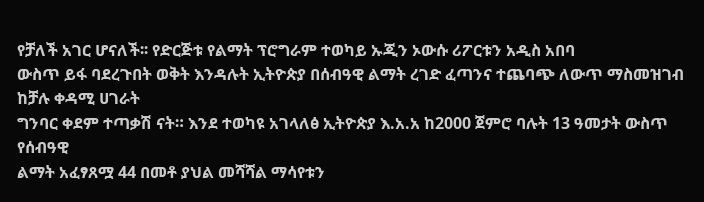የቻለች አገር ሆናለች፡፡ የድርጅቱ የልማት ፕሮግራም ተወካይ ኡጂን ኦውሱ ሪፖርቱን አዲስ አበባ
ውስጥ ይፋ ባደረጉበት ወቅት እንዳሉት ኢትዮጵያ በሰብዓዊ ልማት ረገድ ፈጣንና ተጨባጭ ለውጥ ማስመዝገብ ከቻሉ ቀዳሚ ሀገራት
ግንባር ቀደም ተጣቃሽ ናት። እንደ ተወካዩ አገላለፅ ኢትዮጵያ እ.አ.አ ከ2000 ጀምሮ ባሉት 13 ዓመታት ውስጥ የሰብዓዊ
ልማት አፈፃጸሟ 44 በመቶ ያህል መሻሻል ማሳየቱን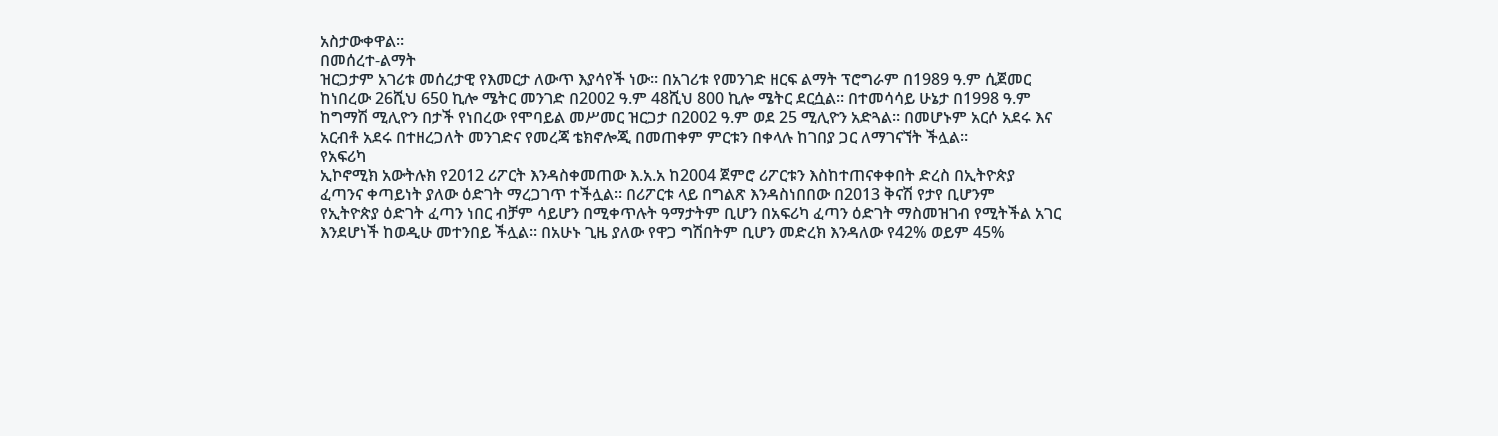አስታውቀዋል።
በመሰረተ-ልማት
ዝርጋታም አገሪቱ መሰረታዊ የእመርታ ለውጥ እያሳየች ነው። በአገሪቱ የመንገድ ዘርፍ ልማት ፕሮግራም በ1989 ዓ.ም ሲጀመር
ከነበረው 26ሺህ 650 ኪሎ ሜትር መንገድ በ2002 ዓ.ም 48ሺህ 800 ኪሎ ሜትር ደርሷል። በተመሳሳይ ሁኔታ በ1998 ዓ.ም
ከግማሽ ሚሊዮን በታች የነበረው የሞባይል መሥመር ዝርጋታ በ2002 ዓ.ም ወደ 25 ሚሊዮን አድጓል። በመሆኑም አርሶ አደሩ እና
አርብቶ አደሩ በተዘረጋለት መንገድና የመረጃ ቴክኖሎጂ በመጠቀም ምርቱን በቀላሉ ከገበያ ጋር ለማገናኘት ችሏል።
የአፍሪካ
ኢኮኖሚክ አውትሉክ የ2012 ሪፖርት እንዳስቀመጠው እ.አ.አ ከ2004 ጀምሮ ሪፖርቱን እስከተጠናቀቀበት ድረስ በኢትዮጵያ
ፈጣንና ቀጣይነት ያለው ዕድገት ማረጋገጥ ተችሏል፡፡ በሪፖርቱ ላይ በግልጽ እንዳስነበበው በ2013 ቅናሽ የታየ ቢሆንም
የኢትዮጵያ ዕድገት ፈጣን ነበር ብቻም ሳይሆን በሚቀጥሉት ዓማታትም ቢሆን በአፍሪካ ፈጣን ዕድገት ማስመዝገብ የሚትችል አገር
እንደሆነች ከወዲሁ መተንበይ ችሏል፡፡ በአሁኑ ጊዜ ያለው የዋጋ ግሽበትም ቢሆን መድረክ እንዳለው የ42% ወይም 45%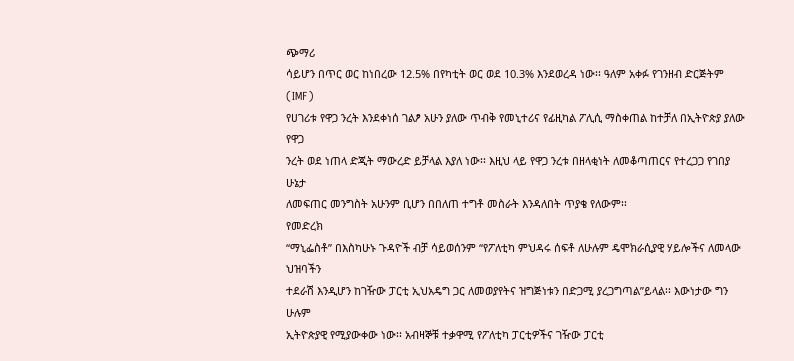ጭማሪ
ሳይሆን በጥር ወር ከነበረው 12.5% በየካቲት ወር ወደ 10.3% እንደወረዳ ነው፡፡ ዓለም አቀፉ የገንዘብ ድርጅትም (IMF)
የሀገሪቱ የዋጋ ንረት እንደቀነሰ ገልፆ አሁን ያለው ጥብቅ የመኒተሪና የፊዚካል ፖሊሲ ማስቀጠል ከተቻለ በኢትዮጵያ ያለው የዋጋ
ንረት ወደ ነጠላ ድጂት ማውረድ ይቻላል እያለ ነው፡፡ እዚህ ላይ የዋጋ ንረቱ በዘላቂነት ለመቆጣጠርና የተረጋጋ የገበያ ሁኔታ
ለመፍጠር መንግስት አሁንም ቢሆን በበለጠ ተግቶ መስራት እንዳለበት ጥያቄ የለውም፡፡
የመድረክ
“ማኒፌስቶ” በእስካሁኑ ጉዳዮች ብቻ ሳይወሰንም “የፖለቲካ ምህዳሩ ሰፍቶ ለሁሉም ዴሞክራሲያዊ ሃይሎችና ለመላው ህዝባችን
ተደራሽ እንዲሆን ከገዥው ፓርቲ ኢህአዴግ ጋር ለመወያየትና ዝግጅነቱን በድጋሚ ያረጋግጣል”ይላል፡፡ እውነታው ግን ሁሉም
ኢትዮጵያዊ የሚያውቀው ነው፡፡ አብዛኞቹ ተቃዋሚ የፖለቲካ ፓርቲዎችና ገዥው ፓርቲ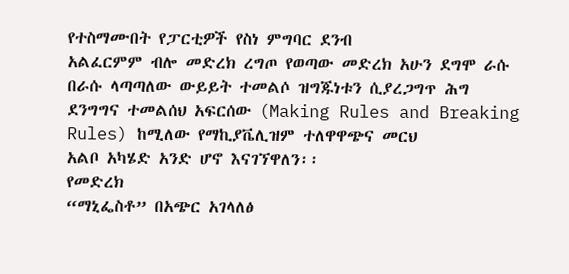የተስማሙበት የፓርቲዎች የስነ ምግባር ደንብ
አልፈርምም ብሎ መድረክ ረግጦ የወጣው መድረክ አሁን ደግሞ ራሱ በራሱ ላጣጣለው ውይይት ተመልሶ ዝግጁነቱን ሲያረጋግጥ ሕግ
ደንግግና ተመልሰህ አፍርሰው (Making Rules and Breaking Rules) ከሚለው የማኪያቬሊዝም ተለዋዋጭና መርህ
አልቦ አካሄድ አንድ ሆኖ እናገኘዋለን፡፡
የመድረክ
“ማኒፌስቶ” በአጭር አገላለፅ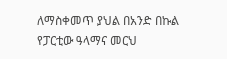ለማስቀመጥ ያህል በአንድ በኩል የፓርቲው ዓላማና መርህ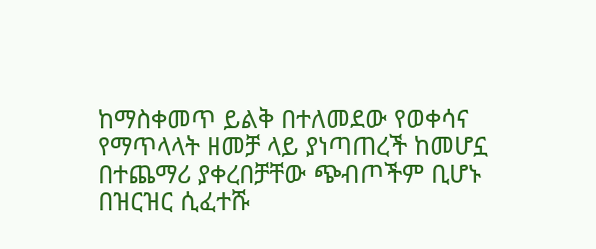ከማስቀመጥ ይልቅ በተለመደው የወቀሳና
የማጥላላት ዘመቻ ላይ ያነጣጠረች ከመሆኗ በተጨማሪ ያቀረበቻቸው ጭብጦችም ቢሆኑ በዝርዝር ሲፈተሹ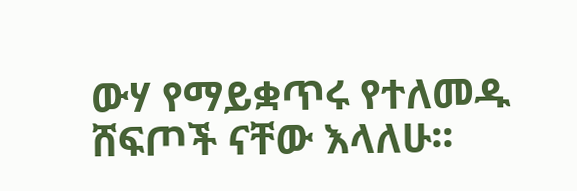ውሃ የማይቋጥሩ የተለመዱ
ሸፍጦች ናቸው እላለሁ፡፡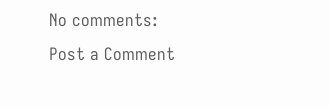No comments:
Post a Comment